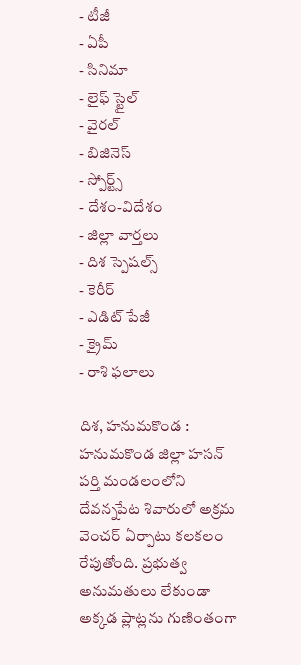- టీజీ
- ఏపీ
- సినిమా
- లైఫ్ స్టైల్
- వైరల్
- బిజినెస్
- స్పోర్ట్స్
- దేశం-విదేశం
- జిల్లా వార్తలు
- దిశ స్పెషల్స్
- కెరీర్
- ఎడిట్ పేజీ
- క్రైమ్
- రాశి ఫలాలు

దిశ, హనుమకొండ : హనుమకొండ జిల్లా హసన్ పర్తి మండలంలోని దేవన్నపేట శివారులో అక్రమ వెంచర్ ఏర్పాటు కలకలం రేపుతోంది. ప్రభుత్వ అనుమతులు లేకుండా అక్కడ ప్లాట్లను గుణింతంగా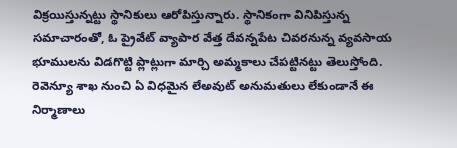విక్రయిస్తున్నట్టు స్థానికులు ఆరోపిస్తున్నారు. స్థానికంగా వినిపిస్తున్న సమాచారంతో, ఓ ప్రైవేట్ వ్యాపార వేత్త దేవన్నపేట చివరనున్న వ్యవసాయ భూములను విడగొట్టి ప్లాట్లుగా మార్చి అమ్మకాలు చేపట్టినట్టు తెలుస్తోంది. రెవెన్యూ శాఖ నుంచి ఏ విధమైన లేఅవుట్ అనుమతులు లేకుండానే ఈ నిర్మాణాలు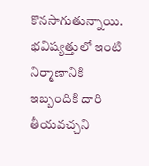కొనసాగుతున్నాయి. భవిష్యత్తులో ఇంటి నిర్మాణానికి ఇబ్బందికి దారి తీయవచ్చని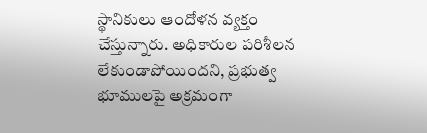స్థానికులు ఆందోళన వ్యక్తం చేస్తున్నారు. అధికారుల పరిశీలన లేకుండాపోయిందని, ప్రభుత్వ భూములపై అక్రమంగా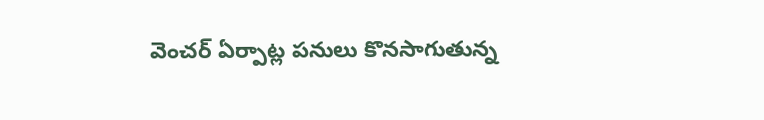వెంచర్ ఏర్పాట్ల పనులు కొనసాగుతున్న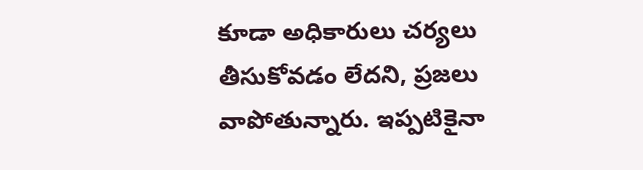కూడా అధికారులు చర్యలు తీసుకోవడం లేదని, ప్రజలు వాపోతున్నారు. ఇప్పటికైనా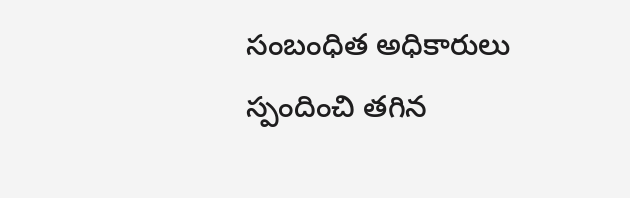సంబంధిత అధికారులు స్పందించి తగిన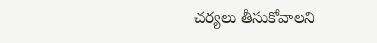చర్యలు తీసుకోవాలని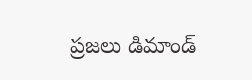ప్రజలు డిమాండ్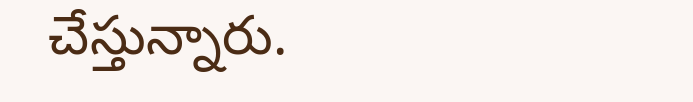చేస్తున్నారు.